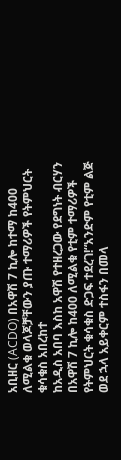አቢዘር (ACDO) በአዋሽ 7 ኪሎ ከተማ ከ400 ለሚልቁ ወላጆቻቸውን ያጡ ተማሪዎች የትምህርት ቁሳቁስ አበረከተ
ከአዲስ አበባ እስከ አዋሽ የተዘረጋው የደግነት ብርሃን በአዋሽ 7 ኪሎ ከ400 ለሚልቁ የቲም ተማሪዎች የትምህርት ቁሳቁስ ድጋፍ ተደረገ!“አንድም የቲም ልጅ ወደ ኋላ አይቀርም ተስፋን በመላ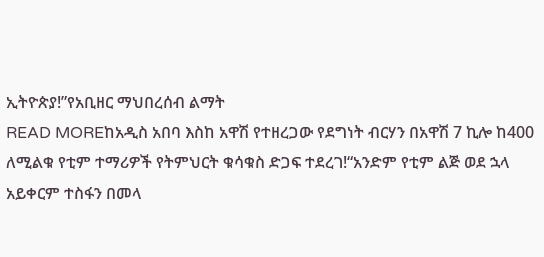ኢትዮጵያ!”የአቢዘር ማህበረሰብ ልማት
READ MOREከአዲስ አበባ እስከ አዋሽ የተዘረጋው የደግነት ብርሃን በአዋሽ 7 ኪሎ ከ400 ለሚልቁ የቲም ተማሪዎች የትምህርት ቁሳቁስ ድጋፍ ተደረገ!“አንድም የቲም ልጅ ወደ ኋላ አይቀርም ተስፋን በመላ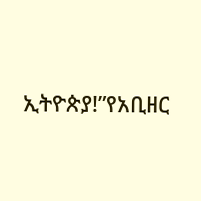ኢትዮጵያ!”የአቢዘር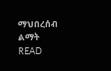ማህበረሰብ ልማት
READ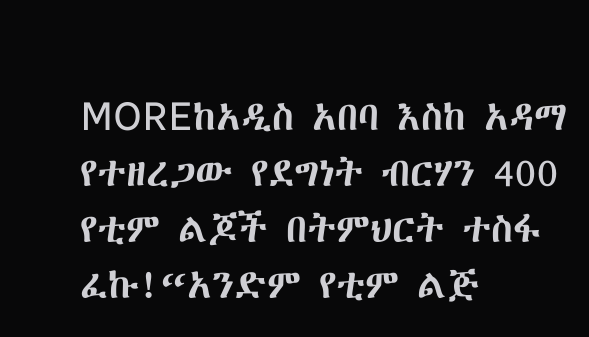MOREከአዲስ አበባ እስከ አዳማ የተዘረጋው የደግነት ብርሃን 400 የቲም ልጆች በትምህርት ተስፋ ፈኩ!“አንድም የቲም ልጅ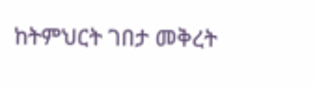ከትምህርት ገበታ መቅረት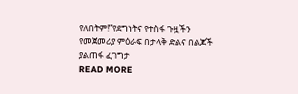የለበትም!”የደግነትና የተስፋ ጉዟችን የመጀመሪያ ምዕራፍ በታላቅ ድልና በልጆች ያልጠፋ ፈገግታ
READ MORE